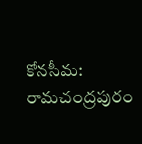కోనసీమ: రామచంద్రపురం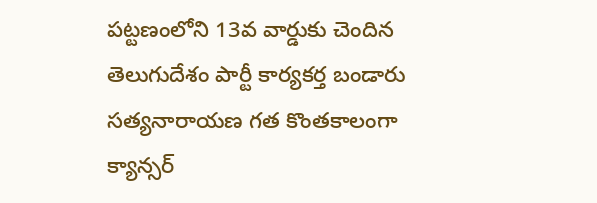పట్టణంలోని 13వ వార్డుకు చెందిన తెలుగుదేశం పార్టీ కార్యకర్త బండారు సత్యనారాయణ గత కొంతకాలంగా క్యాన్సర్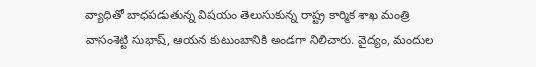వ్యాధితో బాధపడుతున్న విషయం తెలుసుకున్న రాష్ట్ర కార్మిక శాఖ మంత్రి వాసంశెట్టి సుభాష్, ఆయన కుటుంబానికి అండగా నిలిచారు. వైద్యం, మందుల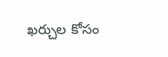ఖర్చుల కోసం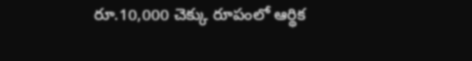రూ.10,000 చెక్కు రూపంలో ఆర్థిక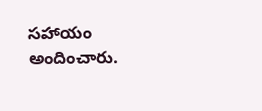సహాయం అందించారు.